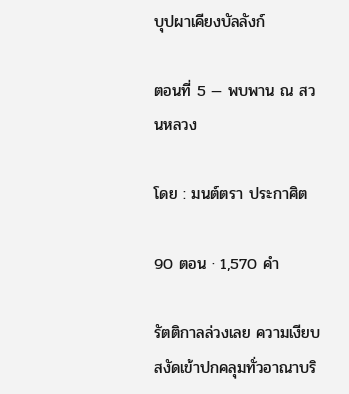บุปผาเคียงบัลลังก์

ตอนที่ 5 — พบพาน ณ สวนหลวง

โดย : มนต์ตรา ประกาศิต

90 ตอน · 1,570 คำ

รัตติกาลล่วงเลย ความเงียบสงัดเข้าปกคลุมทั่วอาณาบริ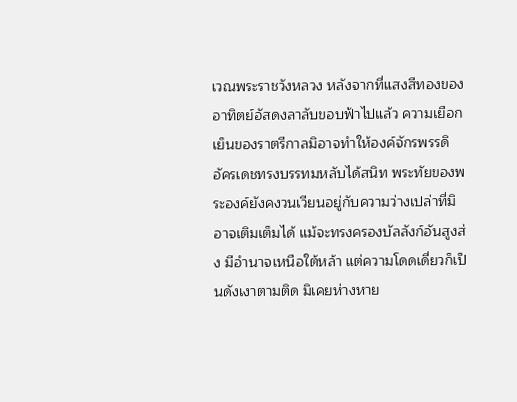เวณพระราชวังหลวง หลังจากที่แสงสีทองของอาทิตย์อัสดงลาลับขอบฟ้าไปแล้ว ความเยือกเย็นของราตรีกาลมิอาจทำให้องค์จักรพรรดิอัครเดชทรงบรรทมหลับได้สนิท พระทัยของพระองค์ยังคงวนเวียนอยู่กับความว่างเปล่าที่มิอาจเติมเต็มได้ แม้จะทรงครองบัลลังก์อันสูงส่ง มีอำนาจเหนือใต้หล้า แต่ความโดดเดี่ยวก็เป็นดังเงาตามติด ‌มิเคยห่างหาย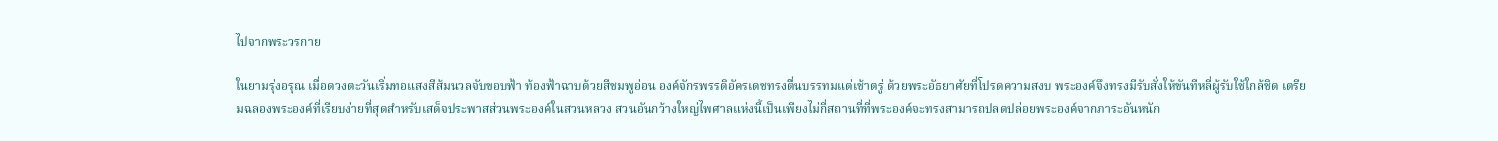ไปจากพระวรกาย

ในยามรุ่งอรุณ เมื่อดวงตะวันเริ่มทอแสงสีส้มนวลจับขอบฟ้า ท้องฟ้าฉาบด้วยสีชมพูอ่อน องค์จักรพรรดิอัครเดชทรงตื่นบรรทมแต่เช้าตรู่ ด้วยพระอัธยาศัยที่โปรดความสงบ พระองค์จึงทรงมีรับสั่งให้ขันทีหลี่ผู้รับใช้ใกล้ชิด เตรียมฉลองพระองค์ที่เรียบง่ายที่สุดสำหรับเสด็จประพาสส่วนพระองค์ในสวนหลวง สวนอันกว้างใหญ่ไพศาลแห่งนี้เป็นเพียงไม่กี่สถานที่ที่พระองค์จะทรงสามารถปลดปล่อยพระองค์จากภาระอันหนัก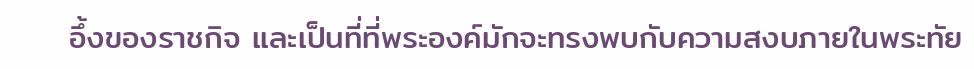อึ้งของราชกิจ และเป็นที่ที่พระองค์มักจะทรงพบกับความสงบภายในพระทัย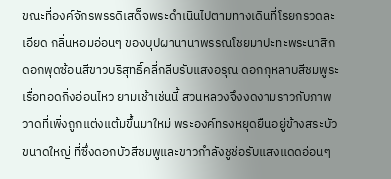ขณะที่องค์จักรพรรดิเสด็จพระดำเนินไปตามทางเดินที่โรยกรวดละเอียด กลิ่นหอมอ่อนๆ ของบุปผานานาพรรณโชยมาปะทะพระนาสิก ดอกพุดซ้อนสีขาวบริสุทธิ์คลี่กลีบรับแสงอรุณ ดอกกุหลาบสีชมพูระเรื่อทอดกิ่งอ่อนไหว ยามเช้าเช่นนี้ สวนหลวงจึงงดงามราวกับภาพวาดที่เพิ่งถูกแต่งแต้มขึ้นมาใหม่ พระองค์ทรงหยุดยืนอยู่ข้างสระบัวขนาดใหญ่ ‍ที่ซึ่งดอกบัวสีชมพูและขาวกำลังชูช่อรับแสงแดดอ่อนๆ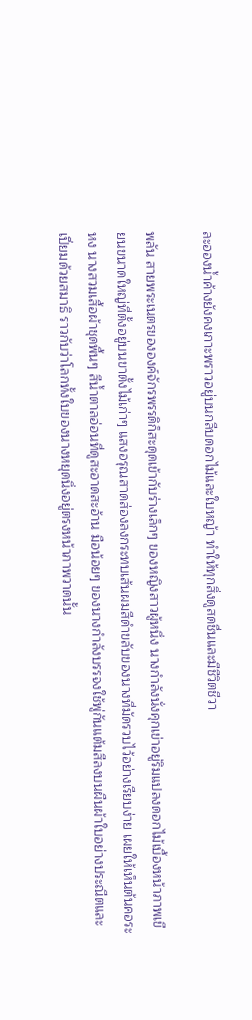ละอองน้ำค้างยังคงเกาะพราวอยู่บนกลีบดอกไม้และใบหญ้า ทำให้ทุกสิ่งดูสดชื่นและมีชีวิตชีวา

พลัน สายพระเนตรขององค์จักรพรรดิก็สะดุดเข้ากับร่างเล็กๆ ของหญิงสาวผู้หนึ่ง นางกำลังนั่งคุกเข่าอยู่ริมแปลงดอกไม้เบื้องหน้าภาพเขียนขนาดใหญ่ที่ตั้งอยู่บนขาตั้งไม้เก่าๆ แสงอรุณสาดส่องลงกระทบเส้นผมสีดำขลับของนางที่มัดรวบไว้อย่างเรียบง่าย เผยให้เห็นต้นคอระหง ‌นางสวมเสื้อผ้าชุดพื้นๆ สีน้ำตาลอ่อนที่ดูสะอาดสะอ้าน มือน้อยๆ ของนางกำลังบรรจงใช้พู่กันแต้มสีลงบนผืนผ้าใบอย่างประณีตและเปี่ยมด้วยสมาธิ ราวกับว่าโลกทั้งใบของนางหยุดนิ่งอยู่ตรงหน้าภาพวาดนั้น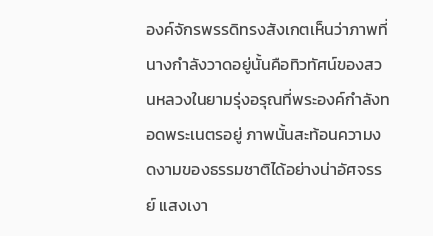องค์จักรพรรดิทรงสังเกตเห็นว่าภาพที่นางกำลังวาดอยู่นั้นคือทิวทัศน์ของสวนหลวงในยามรุ่งอรุณที่พระองค์กำลังทอดพระเนตรอยู่ ภาพนั้นสะท้อนความงดงามของธรรมชาติได้อย่างน่าอัศจรรย์ แสงเงา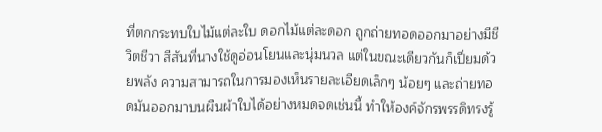ที่ตกกระทบใบไม้แต่ละใบ ดอกไม้แต่ละดอก ‍ถูกถ่ายทอดออกมาอย่างมีชีวิตชีวา สีสันที่นางใช้ดูอ่อนโยนและนุ่มนวล แต่ในขณะเดียวกันก็เปี่ยมด้วยพลัง ความสามารถในการมองเห็นรายละเอียดเล็กๆ น้อยๆ และถ่ายทอดมันออกมาบนผืนผ้าใบได้อย่างหมดจดเช่นนี้ ทำให้องค์จักรพรรดิทรงรู้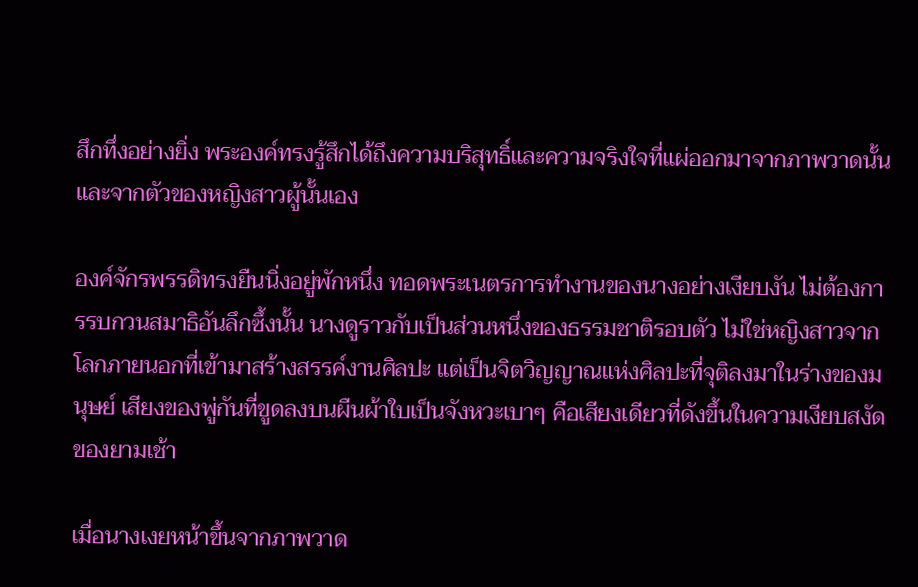สึกทึ่งอย่างยิ่ง พระองค์ทรงรู้สึกได้ถึงความบริสุทธิ์และความจริงใจที่แผ่ออกมาจากภาพวาดนั้น และจากตัวของหญิงสาวผู้นั้นเอง

องค์จักรพรรดิทรงยืนนิ่งอยู่พักหนึ่ง ทอดพระเนตรการทำงานของนางอย่างเงียบงัน ไม่ต้องการรบกวนสมาธิอันลึกซึ้งนั้น นางดูราวกับเป็นส่วนหนึ่งของธรรมชาติรอบตัว ไม่ใช่หญิงสาวจากโลกภายนอกที่เข้ามาสร้างสรรค์งานศิลปะ แต่เป็นจิตวิญญาณแห่งศิลปะที่จุติลงมาในร่างของมนุษย์ เสียงของพู่กันที่ขูดลงบนผืนผ้าใบเป็นจังหวะเบาๆ คือเสียงเดียวที่ดังขึ้นในความเงียบสงัดของยามเช้า

เมื่อนางเงยหน้าขึ้นจากภาพวาด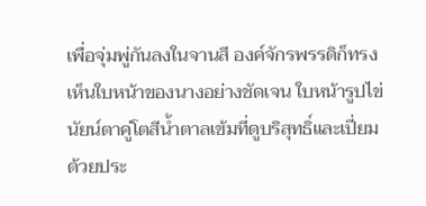เพื่อจุ่มพู่กันลงในจานสี องค์จักรพรรดิก็ทรงเห็นใบหน้าของนางอย่างชัดเจน ใบหน้ารูปไข่ นัยน์ตาคู่โตสีน้ำตาลเข้มที่ดูบริสุทธิ์และเปี่ยมด้วยประ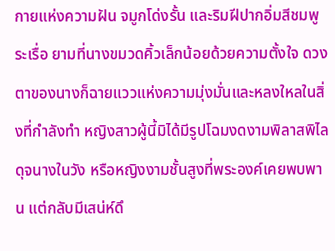กายแห่งความฝัน จมูกโด่งรั้น และริมฝีปากอิ่มสีชมพูระเรื่อ ยามที่นางขมวดคิ้วเล็กน้อยด้วยความตั้งใจ ดวงตาของนางก็ฉายแววแห่งความมุ่งมั่นและหลงใหลในสิ่งที่กำลังทำ หญิงสาวผู้นี้มิได้มีรูปโฉมงดงามพิลาสพิไลดุจนางในวัง หรือหญิงงามชั้นสูงที่พระองค์เคยพบพาน แต่กลับมีเสน่ห์ดึ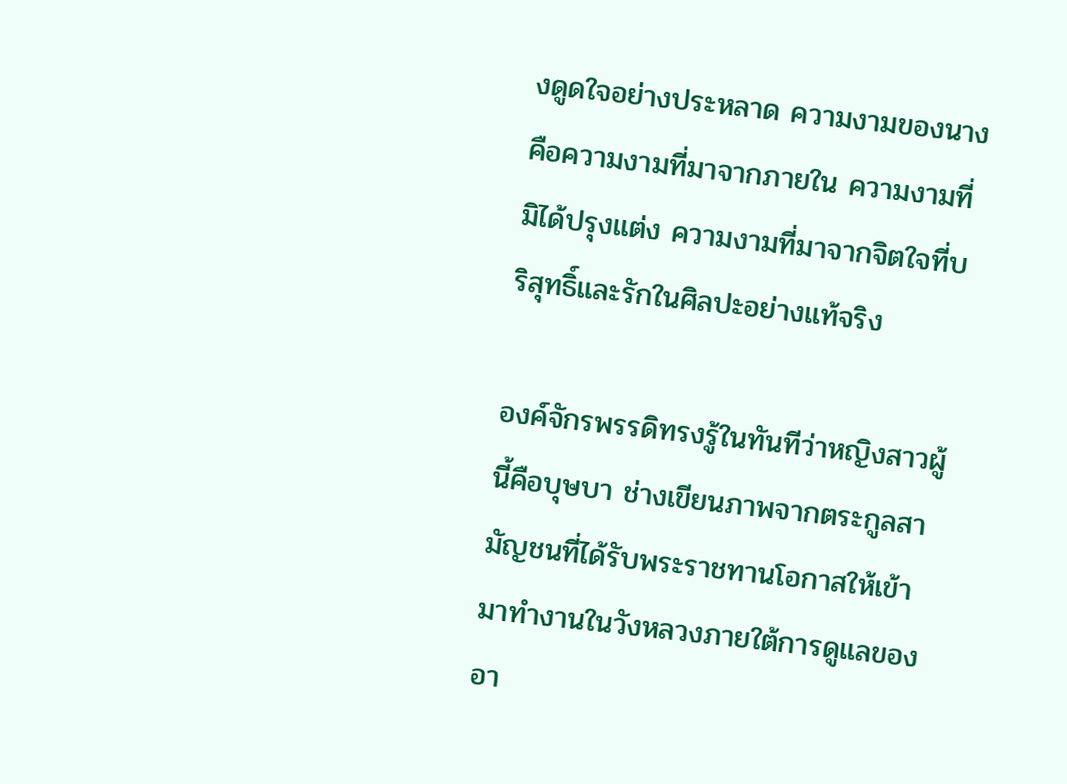งดูดใจอย่างประหลาด ความงามของนางคือความงามที่มาจากภายใน ความงามที่มิได้ปรุงแต่ง ความงามที่มาจากจิตใจที่บริสุทธิ์และรักในศิลปะอย่างแท้จริง

องค์จักรพรรดิทรงรู้ในทันทีว่าหญิงสาวผู้นี้คือบุษบา ช่างเขียนภาพจากตระกูลสามัญชนที่ได้รับพระราชทานโอกาสให้เข้ามาทำงานในวังหลวงภายใต้การดูแลของอา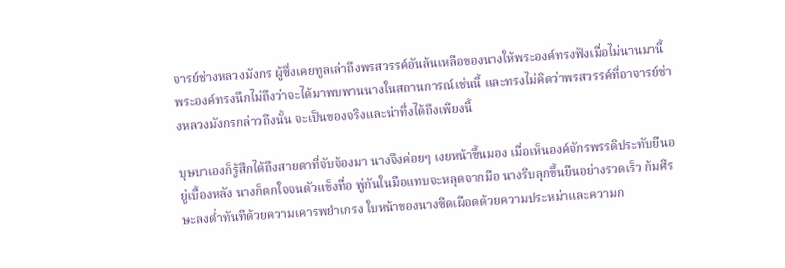จารย์ช่างหลวงมังกร ผู้ซึ่งเคยทูลเล่าถึงพรสวรรค์อันล้นเหลือของนางให้พระองค์ทรงฟังเมื่อไม่นานมานี้ พระองค์ทรงนึกไม่ถึงว่าจะได้มาพบพานนางในสถานการณ์เช่นนี้ และทรงไม่คิดว่าพรสวรรค์ที่อาจารย์ช่างหลวงมังกรกล่าวถึงนั้น จะเป็นของจริงและน่าทึ่งได้ถึงเพียงนี้

บุษบาเองก็รู้สึกได้ถึงสายตาที่จับจ้องมา นางจึงค่อยๆ เงยหน้าขึ้นมอง เมื่อเห็นองค์จักรพรรดิประทับยืนอยู่เบื้องหลัง นางก็ตกใจจนตัวแข็งทื่อ พู่กันในมือแทบจะหลุดจากมือ นางรีบลุกขึ้นยืนอย่างรวดเร็ว ก้มศีรษะลงต่ำทันทีด้วยความเคารพยำเกรง ใบหน้าของนางซีดเผือดด้วยความประหม่าและความก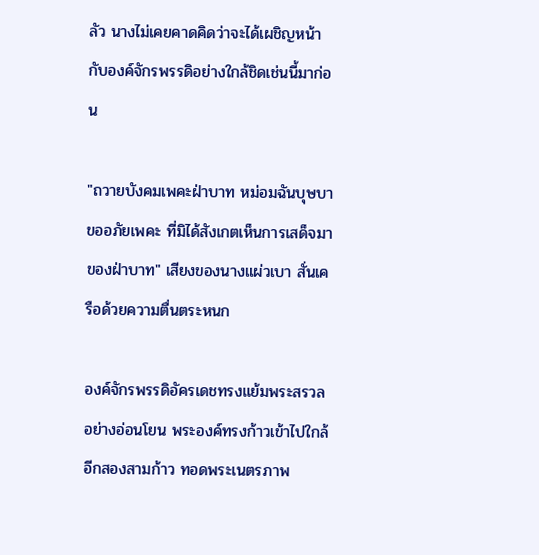ลัว นางไม่เคยคาดคิดว่าจะได้เผชิญหน้ากับองค์จักรพรรดิอย่างใกล้ชิดเช่นนี้มาก่อน

"ถวายบังคมเพคะฝ่าบาท หม่อมฉันบุษบาขออภัยเพคะ ที่มิได้สังเกตเห็นการเสด็จมาของฝ่าบาท" เสียงของนางแผ่วเบา สั่นเครือด้วยความตื่นตระหนก

องค์จักรพรรดิอัครเดชทรงแย้มพระสรวลอย่างอ่อนโยน พระองค์ทรงก้าวเข้าไปใกล้อีกสองสามก้าว ทอดพระเนตรภาพ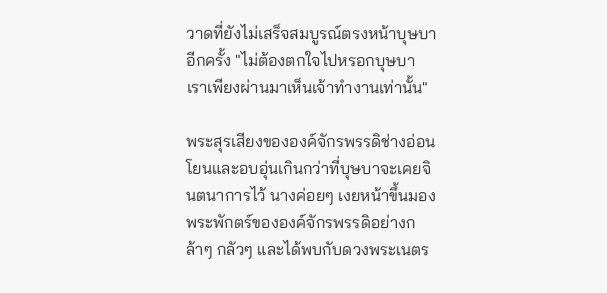วาดที่ยังไม่เสร็จสมบูรณ์ตรงหน้าบุษบาอีกครั้ง "ไม่ต้องตกใจไปหรอกบุษบา เราเพียงผ่านมาเห็นเจ้าทำงานเท่านั้น"

พระสุรเสียงขององค์จักรพรรดิช่างอ่อนโยนและอบอุ่นเกินกว่าที่บุษบาจะเคยจินตนาการไว้ นางค่อยๆ เงยหน้าขึ้นมองพระพักตร์ขององค์จักรพรรดิอย่างกล้าๆ กลัวๆ และได้พบกับดวงพระเนตร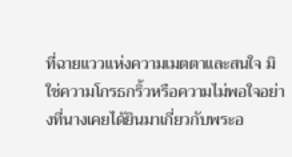ที่ฉายแววแห่งความเมตตาและสนใจ มิใช่ความโกรธกริ้วหรือความไม่พอใจอย่างที่นางเคยได้ยินมาเกี่ยวกับพระอ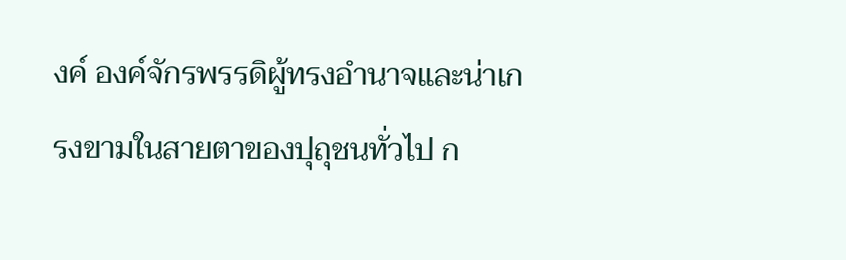งค์ องค์จักรพรรดิผู้ทรงอำนาจและน่าเกรงขามในสายตาของปุถุชนทั่วไป ก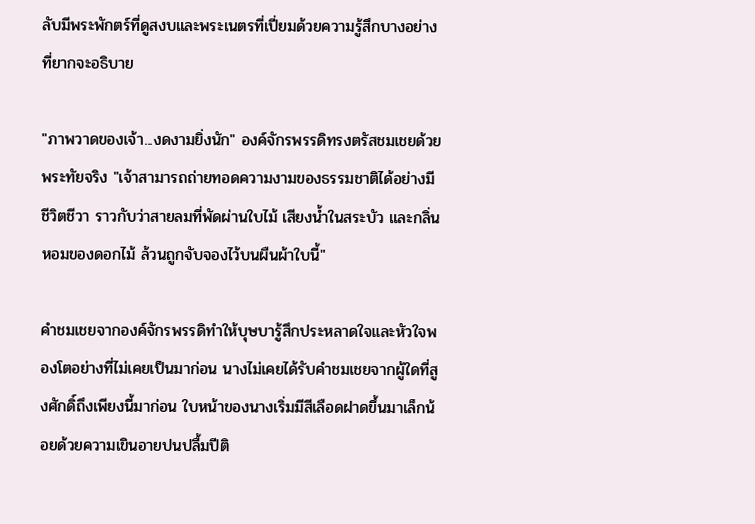ลับมีพระพักตร์ที่ดูสงบและพระเนตรที่เปี่ยมด้วยความรู้สึกบางอย่างที่ยากจะอธิบาย

"ภาพวาดของเจ้า...งดงามยิ่งนัก" องค์จักรพรรดิทรงตรัสชมเชยด้วยพระทัยจริง "เจ้าสามารถถ่ายทอดความงามของธรรมชาติได้อย่างมีชีวิตชีวา ราวกับว่าสายลมที่พัดผ่านใบไม้ เสียงน้ำในสระบัว และกลิ่นหอมของดอกไม้ ล้วนถูกจับจองไว้บนผืนผ้าใบนี้"

คำชมเชยจากองค์จักรพรรดิทำให้บุษบารู้สึกประหลาดใจและหัวใจพองโตอย่างที่ไม่เคยเป็นมาก่อน นางไม่เคยได้รับคำชมเชยจากผู้ใดที่สูงศักดิ์ถึงเพียงนี้มาก่อน ใบหน้าของนางเริ่มมีสีเลือดฝาดขึ้นมาเล็กน้อยด้วยความเขินอายปนปลื้มปีติ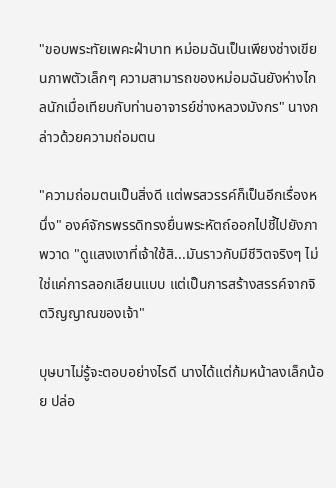"ขอบพระทัยเพคะฝ่าบาท หม่อมฉันเป็นเพียงช่างเขียนภาพตัวเล็กๆ ความสามารถของหม่อมฉันยังห่างไกลนักเมื่อเทียบกับท่านอาจารย์ช่างหลวงมังกร" นางกล่าวด้วยความถ่อมตน

"ความถ่อมตนเป็นสิ่งดี แต่พรสวรรค์ก็เป็นอีกเรื่องหนึ่ง" องค์จักรพรรดิทรงยื่นพระหัตถ์ออกไปชี้ไปยังภาพวาด "ดูแสงเงาที่เจ้าใช้สิ...มันราวกับมีชีวิตจริงๆ ไม่ใช่แค่การลอกเลียนแบบ แต่เป็นการสร้างสรรค์จากจิตวิญญาณของเจ้า"

บุษบาไม่รู้จะตอบอย่างไรดี นางได้แต่ก้มหน้าลงเล็กน้อย ปล่อ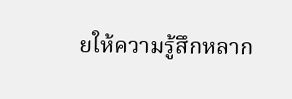ยให้ความรู้สึกหลาก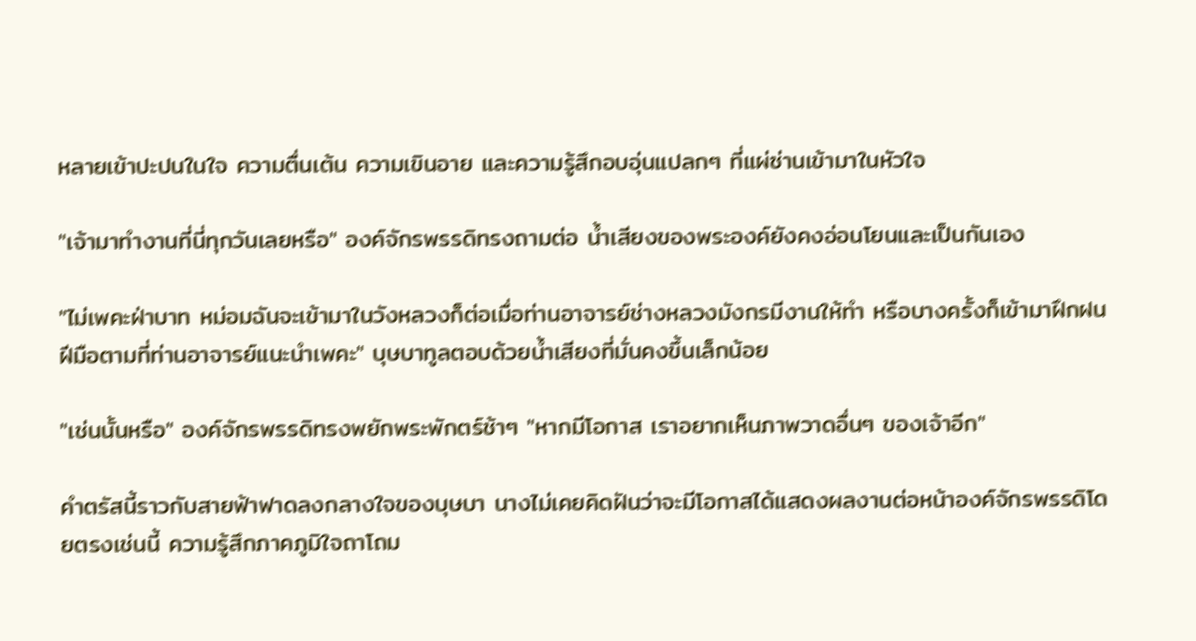หลายเข้าปะปนในใจ ความตื่นเต้น ความเขินอาย และความรู้สึกอบอุ่นแปลกๆ ที่แผ่ซ่านเข้ามาในหัวใจ

"เจ้ามาทำงานที่นี่ทุกวันเลยหรือ" องค์จักรพรรดิทรงถามต่อ น้ำเสียงของพระองค์ยังคงอ่อนโยนและเป็นกันเอง

"ไม่เพคะฝ่าบาท หม่อมฉันจะเข้ามาในวังหลวงก็ต่อเมื่อท่านอาจารย์ช่างหลวงมังกรมีงานให้ทำ หรือบางครั้งก็เข้ามาฝึกฝนฝีมือตามที่ท่านอาจารย์แนะนำเพคะ" บุษบาทูลตอบด้วยน้ำเสียงที่มั่นคงขึ้นเล็กน้อย

"เช่นนั้นหรือ" องค์จักรพรรดิทรงพยักพระพักตร์ช้าๆ "หากมีโอกาส เราอยากเห็นภาพวาดอื่นๆ ของเจ้าอีก"

คำตรัสนี้ราวกับสายฟ้าฟาดลงกลางใจของบุษบา นางไม่เคยคิดฝันว่าจะมีโอกาสได้แสดงผลงานต่อหน้าองค์จักรพรรดิโดยตรงเช่นนี้ ความรู้สึกภาคภูมิใจถาโถม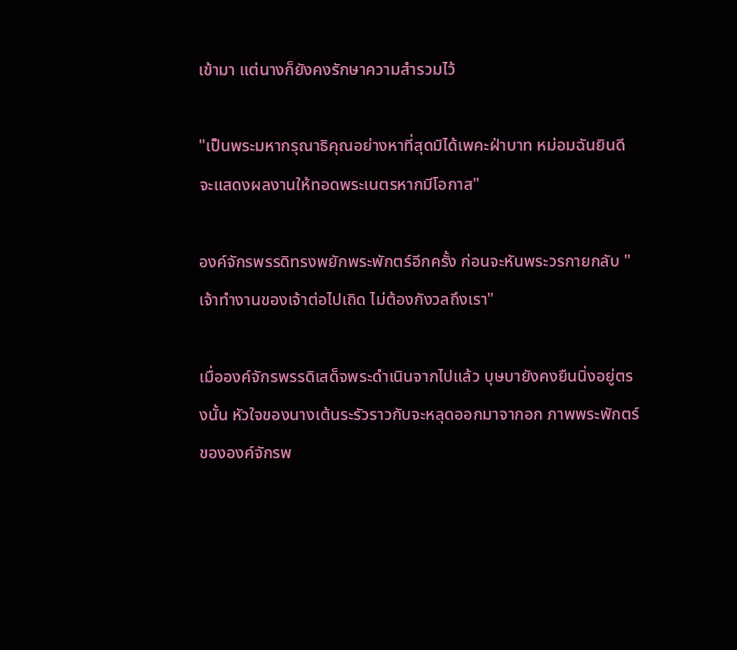เข้ามา แต่นางก็ยังคงรักษาความสำรวมไว้

"เป็นพระมหากรุณาธิคุณอย่างหาที่สุดมิได้เพคะฝ่าบาท หม่อมฉันยินดีจะแสดงผลงานให้ทอดพระเนตรหากมีโอกาส"

องค์จักรพรรดิทรงพยักพระพักตร์อีกครั้ง ก่อนจะหันพระวรกายกลับ "เจ้าทำงานของเจ้าต่อไปเถิด ไม่ต้องกังวลถึงเรา"

เมื่อองค์จักรพรรดิเสด็จพระดำเนินจากไปแล้ว บุษบายังคงยืนนิ่งอยู่ตรงนั้น หัวใจของนางเต้นระรัวราวกับจะหลุดออกมาจากอก ภาพพระพักตร์ขององค์จักรพ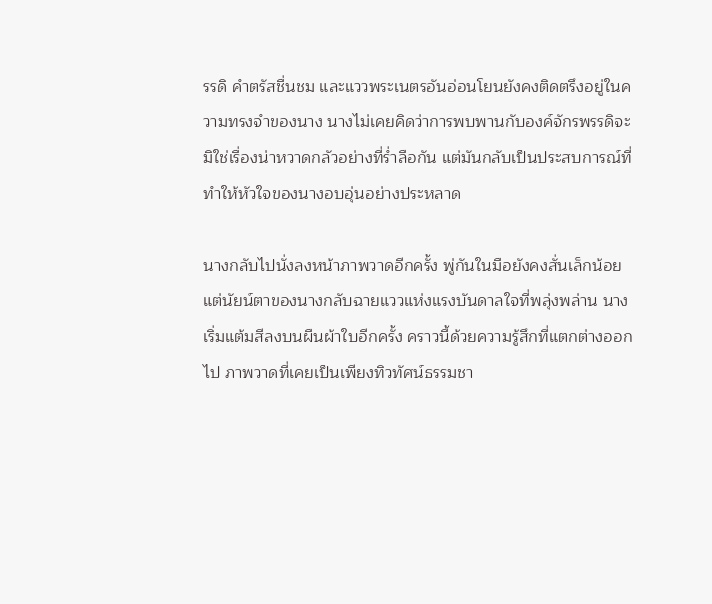รรดิ คำตรัสชื่นชม และแววพระเนตรอันอ่อนโยนยังคงติดตรึงอยู่ในความทรงจำของนาง นางไม่เคยคิดว่าการพบพานกับองค์จักรพรรดิจะมิใช่เรื่องน่าหวาดกลัวอย่างที่ร่ำลือกัน แต่มันกลับเป็นประสบการณ์ที่ทำให้หัวใจของนางอบอุ่นอย่างประหลาด

นางกลับไปนั่งลงหน้าภาพวาดอีกครั้ง พู่กันในมือยังคงสั่นเล็กน้อย แต่นัยน์ตาของนางกลับฉายแววแห่งแรงบันดาลใจที่พลุ่งพล่าน นางเริ่มแต้มสีลงบนผืนผ้าใบอีกครั้ง คราวนี้ด้วยความรู้สึกที่แตกต่างออกไป ภาพวาดที่เคยเป็นเพียงทิวทัศน์ธรรมชา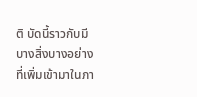ติ บัดนี้ราวกับมีบางสิ่งบางอย่างที่เพิ่มเข้ามาในภา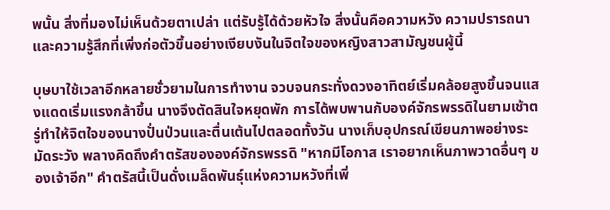พนั้น สิ่งที่มองไม่เห็นด้วยตาเปล่า แต่รับรู้ได้ด้วยหัวใจ สิ่งนั้นคือความหวัง ความปรารถนา และความรู้สึกที่เพิ่งก่อตัวขึ้นอย่างเงียบงันในจิตใจของหญิงสาวสามัญชนผู้นี้

บุษบาใช้เวลาอีกหลายชั่วยามในการทำงาน จวบจนกระทั่งดวงอาทิตย์เริ่มคล้อยสูงขึ้นจนแสงแดดเริ่มแรงกล้าขึ้น นางจึงตัดสินใจหยุดพัก การได้พบพานกับองค์จักรพรรดิในยามเช้าตรู่ทำให้จิตใจของนางปั่นป่วนและตื่นเต้นไปตลอดทั้งวัน นางเก็บอุปกรณ์เขียนภาพอย่างระมัดระวัง พลางคิดถึงคำตรัสขององค์จักรพรรดิ "หากมีโอกาส เราอยากเห็นภาพวาดอื่นๆ ของเจ้าอีก" คำตรัสนี้เป็นดั่งเมล็ดพันธุ์แห่งความหวังที่เพิ่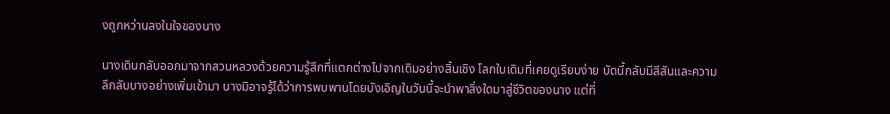งถูกหว่านลงในใจของนาง

นางเดินกลับออกมาจากสวนหลวงด้วยความรู้สึกที่แตกต่างไปจากเดิมอย่างสิ้นเชิง โลกใบเดิมที่เคยดูเรียบง่าย บัดนี้กลับมีสีสันและความลึกลับบางอย่างเพิ่มเข้ามา นางมิอาจรู้ได้ว่าการพบพานโดยบังเอิญในวันนี้จะนำพาสิ่งใดมาสู่ชีวิตของนาง แต่ที่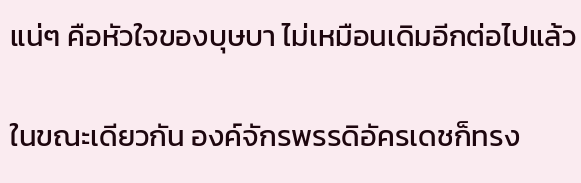แน่ๆ คือหัวใจของบุษบา ไม่เหมือนเดิมอีกต่อไปแล้ว

ในขณะเดียวกัน องค์จักรพรรดิอัครเดชก็ทรง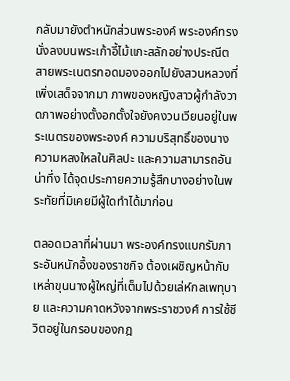กลับมายังตำหนักส่วนพระองค์ พระองค์ทรงนั่งลงบนพระเก้าอี้ไม้แกะสลักอย่างประณีต สายพระเนตรทอดมองออกไปยังสวนหลวงที่เพิ่งเสด็จจากมา ภาพของหญิงสาวผู้กำลังวาดภาพอย่างตั้งอกตั้งใจยังคงวนเวียนอยู่ในพระเนตรของพระองค์ ความบริสุทธิ์ของนาง ความหลงใหลในศิลปะ และความสามารถอันน่าทึ่ง ได้จุดประกายความรู้สึกบางอย่างในพระทัยที่มิเคยมีผู้ใดทำได้มาก่อน

ตลอดเวลาที่ผ่านมา พระองค์ทรงแบกรับภาระอันหนักอึ้งของราชกิจ ต้องเผชิญหน้ากับเหล่าขุนนางผู้ใหญ่ที่เต็มไปด้วยเล่ห์กลเพทุบาย และความคาดหวังจากพระราชวงศ์ การใช้ชีวิตอยู่ในกรอบของกฎ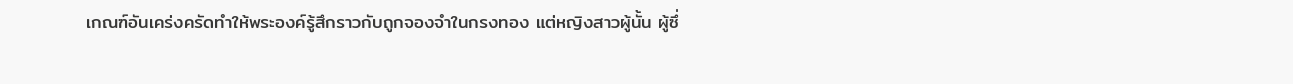เกณฑ์อันเคร่งครัดทำให้พระองค์รู้สึกราวกับถูกจองจำในกรงทอง แต่หญิงสาวผู้นั้น ผู้ซึ่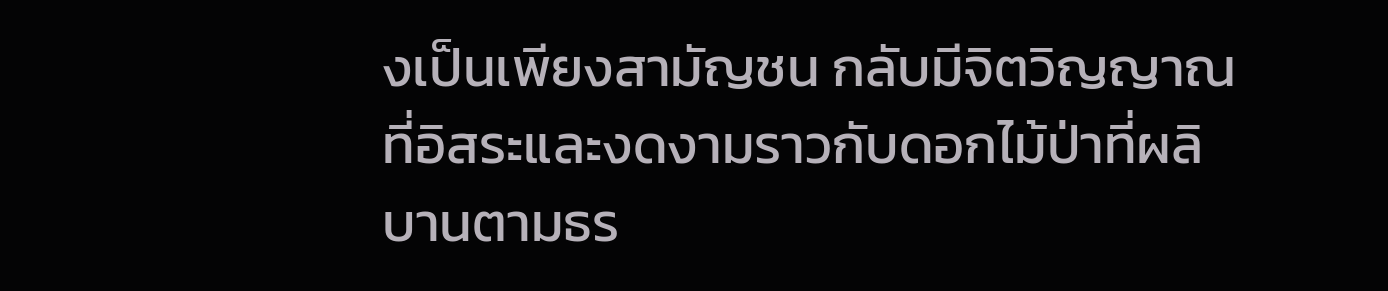งเป็นเพียงสามัญชน กลับมีจิตวิญญาณที่อิสระและงดงามราวกับดอกไม้ป่าที่ผลิบานตามธร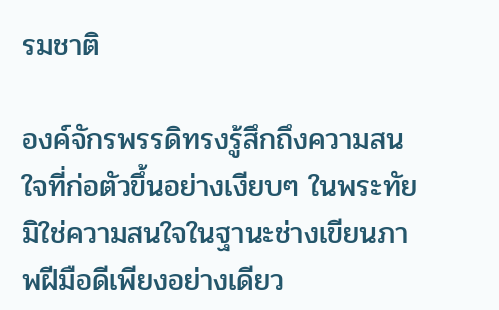รมชาติ

องค์จักรพรรดิทรงรู้สึกถึงความสนใจที่ก่อตัวขึ้นอย่างเงียบๆ ในพระทัย มิใช่ความสนใจในฐานะช่างเขียนภาพฝีมือดีเพียงอย่างเดียว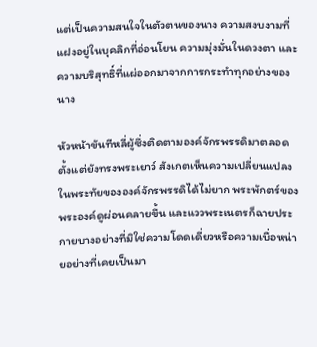แต่เป็นความสนใจในตัวตนของนาง ความสงบงามที่แฝงอยู่ในบุคลิกที่อ่อนโยน ความมุ่งมั่นในดวงตา และความบริสุทธิ์ที่แผ่ออกมาจากการกระทำทุกอย่างของนาง

หัวหน้าขันทีหลี่ผู้ซึ่งติดตามองค์จักรพรรดิมาตลอดตั้งแต่ยังทรงพระเยาว์ สังเกตเห็นความเปลี่ยนแปลงในพระทัยขององค์จักรพรรดิได้ไม่ยาก พระพักตร์ของพระองค์ดูผ่อนคลายขึ้น และแววพระเนตรก็ฉายประกายบางอย่างที่มิใช่ความโดดเดี่ยวหรือความเบื่อหน่ายอย่างที่เคยเป็นมา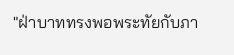"ฝ่าบาททรงพอพระทัยกับภา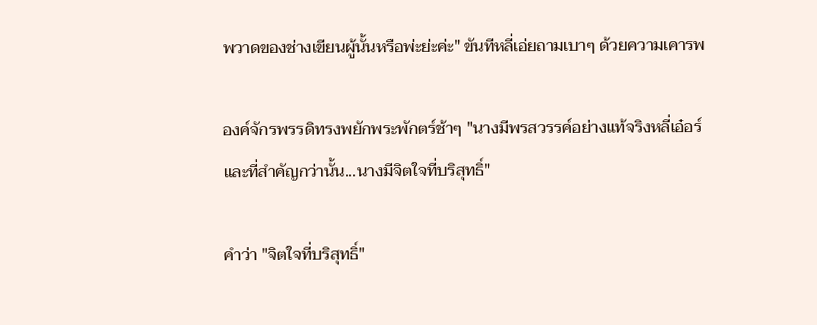พวาดของช่างเขียนผู้นั้นหรือพ่ะย่ะค่ะ" ขันทีหลี่เอ่ยถามเบาๆ ด้วยความเคารพ

องค์จักรพรรดิทรงพยักพระพักตร์ช้าๆ "นางมีพรสวรรค์อย่างแท้จริงหลี่เอ๋อร์ และที่สำคัญกว่านั้น...นางมีจิตใจที่บริสุทธิ์"

คำว่า "จิตใจที่บริสุทธิ์"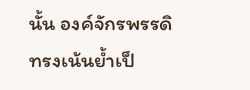นั้น องค์จักรพรรดิทรงเน้นย้ำเป็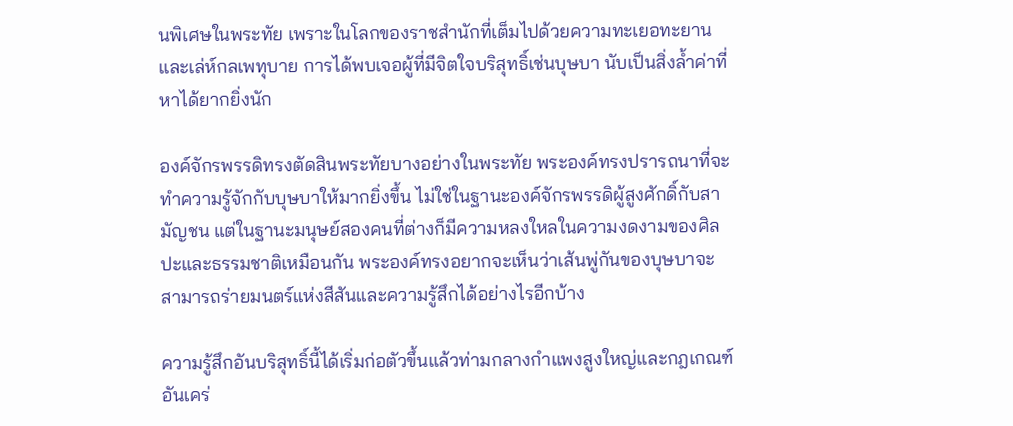นพิเศษในพระทัย เพราะในโลกของราชสำนักที่เต็มไปด้วยความทะเยอทะยานและเล่ห์กลเพทุบาย การได้พบเจอผู้ที่มีจิตใจบริสุทธิ์เช่นบุษบา นับเป็นสิ่งล้ำค่าที่หาได้ยากยิ่งนัก

องค์จักรพรรดิทรงตัดสินพระทัยบางอย่างในพระทัย พระองค์ทรงปรารถนาที่จะทำความรู้จักกับบุษบาให้มากยิ่งขึ้น ไม่ใช่ในฐานะองค์จักรพรรดิผู้สูงศักดิ์กับสามัญชน แต่ในฐานะมนุษย์สองคนที่ต่างก็มีความหลงใหลในความงดงามของศิลปะและธรรมชาติเหมือนกัน พระองค์ทรงอยากจะเห็นว่าเส้นพู่กันของบุษบาจะสามารถร่ายมนตร์แห่งสีสันและความรู้สึกได้อย่างไรอีกบ้าง

ความรู้สึกอันบริสุทธิ์นี้ได้เริ่มก่อตัวขึ้นแล้วท่ามกลางกำแพงสูงใหญ่และกฎเกณฑ์อันเคร่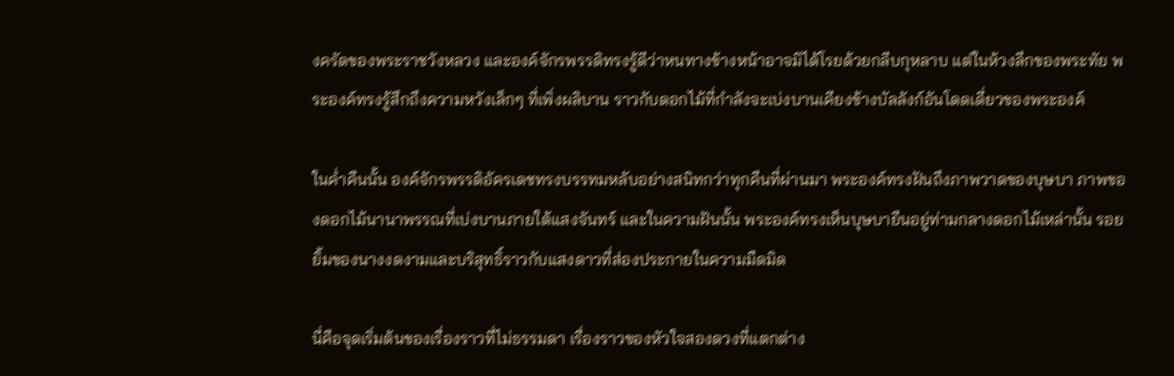งครัดของพระราชวังหลวง และองค์จักรพรรดิทรงรู้ดีว่าหนทางข้างหน้าอาจมิได้โรยด้วยกลีบกุหลาบ แต่ในห้วงลึกของพระทัย พระองค์ทรงรู้สึกถึงความหวังเล็กๆ ที่เพิ่งผลิบาน ราวกับดอกไม้ที่กำลังจะเบ่งบานเคียงข้างบัลลังก์อันโดดเดี่ยวของพระองค์

ในค่ำคืนนั้น องค์จักรพรรดิอัครเดชทรงบรรทมหลับอย่างสนิทกว่าทุกคืนที่ผ่านมา พระองค์ทรงฝันถึงภาพวาดของบุษบา ภาพของดอกไม้นานาพรรณที่เบ่งบานภายใต้แสงจันทร์ และในความฝันนั้น พระองค์ทรงเห็นบุษบายืนอยู่ท่ามกลางดอกไม้เหล่านั้น รอยยิ้มของนางงดงามและบริสุทธิ์ราวกับแสงดาวที่ส่องประกายในความมืดมิด

นี่คือจุดเริ่มต้นของเรื่องราวที่ไม่ธรรมดา เรื่องราวของหัวใจสองดวงที่แตกต่าง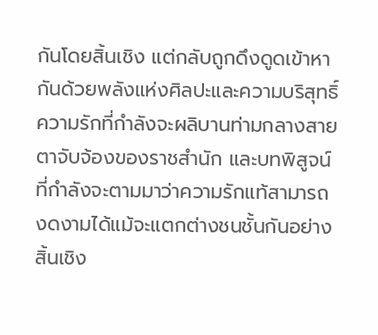กันโดยสิ้นเชิง แต่กลับถูกดึงดูดเข้าหากันด้วยพลังแห่งศิลปะและความบริสุทธิ์ ความรักที่กำลังจะผลิบานท่ามกลางสายตาจับจ้องของราชสำนัก และบทพิสูจน์ที่กำลังจะตามมาว่าความรักแท้สามารถงดงามได้แม้จะแตกต่างชนชั้นกันอย่างสิ้นเชิง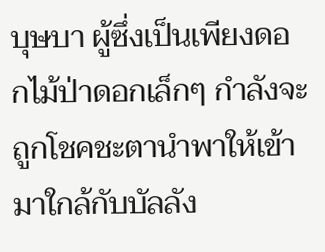บุษบา ผู้ซึ่งเป็นเพียงดอกไม้ป่าดอกเล็กๆ กำลังจะถูกโชคชะตานำพาให้เข้ามาใกล้กับบัลลัง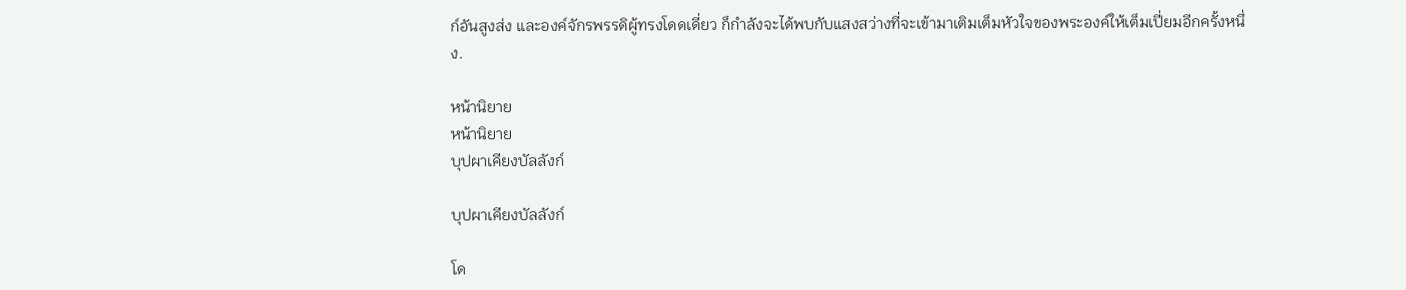ก์อันสูงส่ง และองค์จักรพรรดิผู้ทรงโดดเดี่ยว ก็กำลังจะได้พบกับแสงสว่างที่จะเข้ามาเติมเต็มหัวใจของพระองค์ให้เต็มเปี่ยมอีกครั้งหนึ่ง.

หน้านิยาย
หน้านิยาย
บุปผาเคียงบัลลังก์

บุปผาเคียงบัลลังก์

โด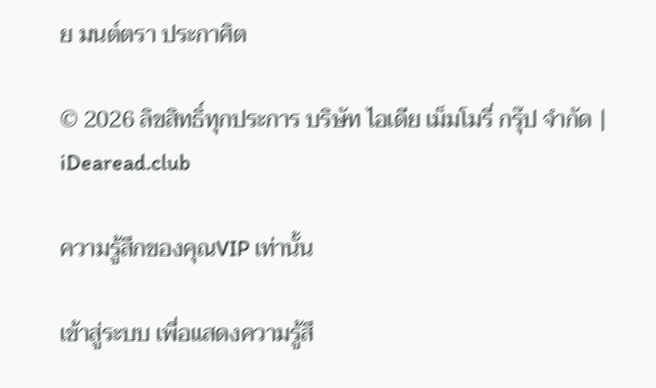ย มนต์ตรา ประกาศิต

© 2026 ลิขสิทธิ์ทุกประการ บริษัท ไอเดีย เม็มโมรี่ กรุ๊ป จำกัด | iDearead.club

ความรู้สึกของคุณVIP เท่านั้น

เข้าสู่ระบบ เพื่อแสดงความรู้สึ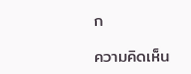ก

ความคิดเห็น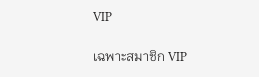VIP

เฉพาะสมาชิก VIP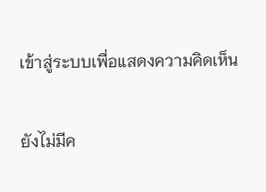เข้าสู่ระบบเพื่อแสดงความคิดเห็น

ยังไม่มีค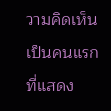วามคิดเห็น เป็นคนแรกที่แสดง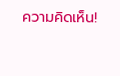ความคิดเห็น!